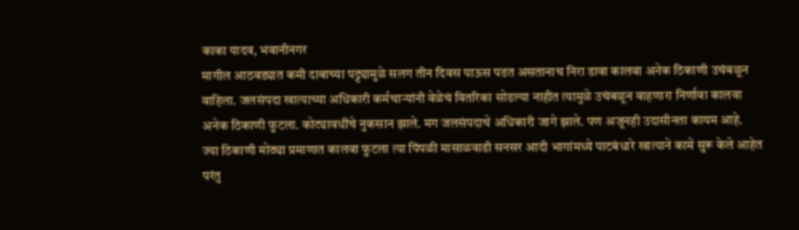काका यादव, भवानीनगर
मागील आठवड्यात कमी दाबाच्या पट्ट्यामुळे सलग तीन दिवस पाऊस पडत असतानाच निरा डावा कालवा अनेक ठिकाणी उचंबळून वाहिला. जलसंपदा खात्याच्या अधिकारी कर्मचाऱ्यांनी वेळेचं वितरिका सोडल्या नाहीत त्यामुळे उचंबळून वाहणारा निर्णावा कालवा अनेक ठिकाणी फुटला. कोट्यावधींचे नुकसान झाले. मग जलसंपदाचे अधिकारी जागे झाले. पण अजूनही उदासीनता कायम आहे.
ज्या ठिकाणी मोठ्या प्रमाणात कालवा फुटला त्या पिंपळी मासाळवाडी सनसर आदी भागांमध्ये पाटबंधारे खात्याने कामे सुरू केले आहेत परंतु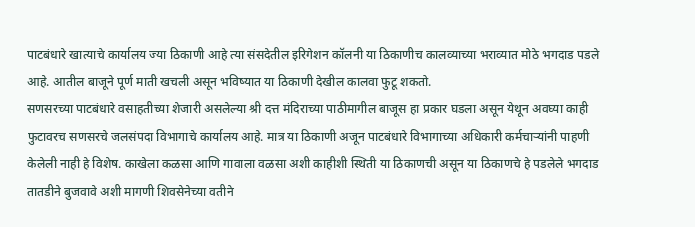पाटबंधारे खात्याचे कार्यालय ज्या ठिकाणी आहे त्या संसदेतील इरिगेशन कॉलनी या ठिकाणीच कालव्याच्या भराव्यात मोठे भगदाड पडले आहे. आतील बाजूने पूर्ण माती खचली असून भविष्यात या ठिकाणी देखील कालवा फुटू शकतो.
सणसरच्या पाटबंधारे वसाहतीच्या शेजारी असलेल्या श्री दत्त मंदिराच्या पाठीमागील बाजूस हा प्रकार घडला असून येथून अवघ्या काही फुटावरच सणसरचे जलसंपदा विभागाचे कार्यालय आहे. मात्र या ठिकाणी अजून पाटबंधारे विभागाच्या अधिकारी कर्मचाऱ्यांनी पाहणी केलेली नाही हे विशेष. काखेला कळसा आणि गावाला वळसा अशी काहीशी स्थिती या ठिकाणची असून या ठिकाणचे हे पडलेले भगदाड तातडीने बुजवावे अशी मागणी शिवसेनेच्या वतीने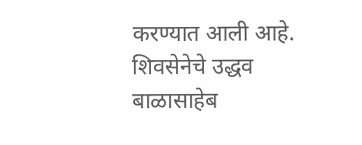करण्यात आली आहे.
शिवसेनेचे उद्धव बाळासाहेब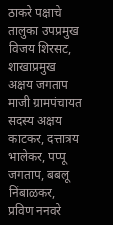ठाकरे पक्षाचे तालुका उपप्रमुख विजय शिरसट, शाखाप्रमुख अक्षय जगताप माजी ग्रामपंचायत सदस्य अक्षय काटकर, दत्तात्रय भालेकर, पप्पू जगताप, बबलू निंबाळकर, प्रविण ननवरे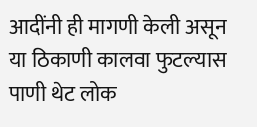आदींनी ही मागणी केली असून या ठिकाणी कालवा फुटल्यास पाणी थेट लोक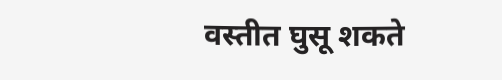वस्तीत घुसू शकते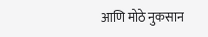आणि मोठे नुकसान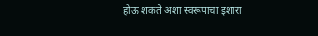होऊ शकते अशा स्वरूपाचा इशारा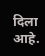दिला आहे.